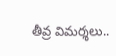తీవ్ర విమర్శలు..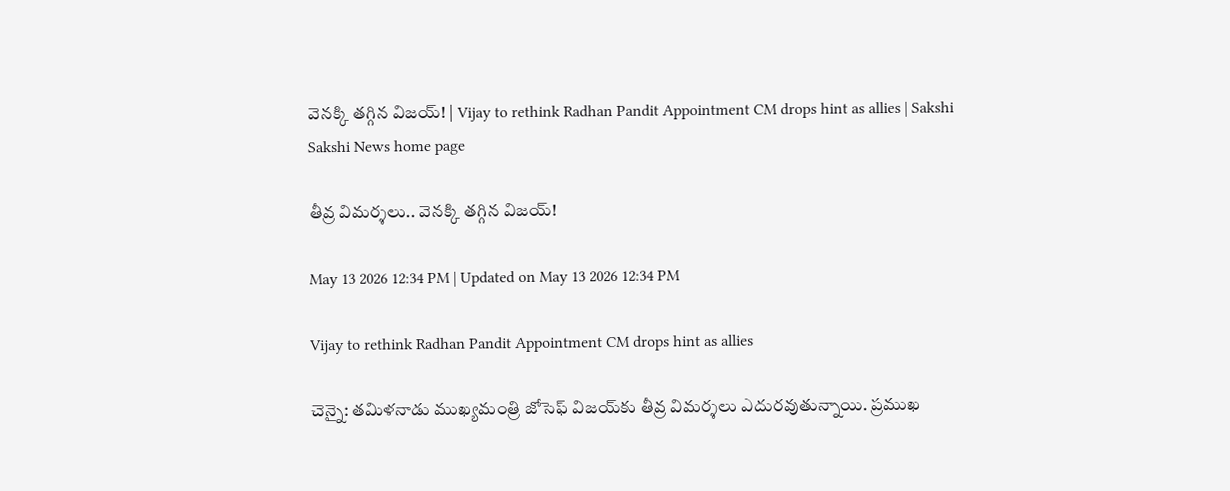వెనక్కి తగ్గిన విజయ్‌! | Vijay to rethink Radhan Pandit Appointment CM drops hint as allies | Sakshi
Sakshi News home page

తీవ్ర విమర్శలు.. వెనక్కి తగ్గిన విజయ్‌!

May 13 2026 12:34 PM | Updated on May 13 2026 12:34 PM

Vijay to rethink Radhan Pandit Appointment CM drops hint as allies

చెన్నై: తమిళనాడు ముఖ్యమంత్రి జోసెఫ్ విజయ్‌కు తీవ్ర విమర్శలు ఎదురవుతున్నాయి. ప్రముఖ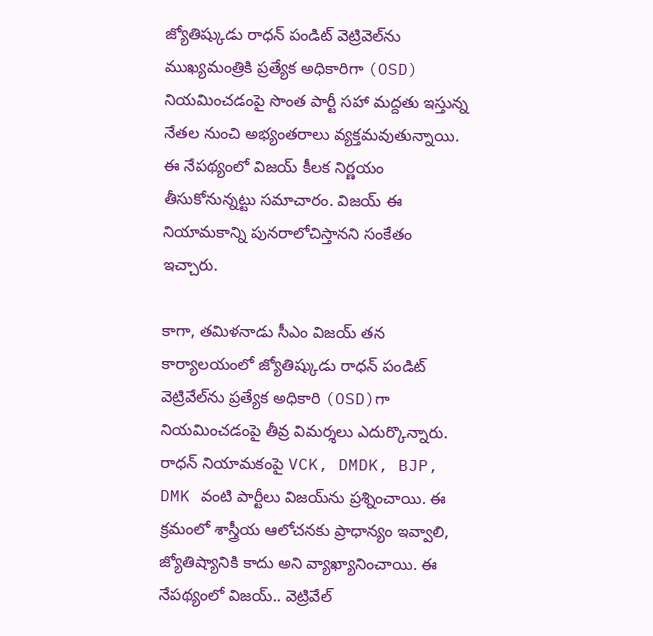జ్యోతిష్కుడు రాధన్ పండిట్ వెట్రివెల్‌ను ముఖ్యమంత్రికి ప్రత్యేక అధికారిగా (OSD) నియమించడంపై సొంత పార్టీ సహా మద్దతు ఇస్తున్న నేతల నుంచి అభ్యంతరాలు వ్యక్తమవుతున్నాయి. ఈ నేపథ్యంలో విజయ్‌ కీలక నిర్ణయం తీసుకోనున్నట్టు సమాచారం. విజయ్ ఈ నియామకాన్ని పునరాలోచిస్తానని సంకేతం ఇచ్చారు.

కాగా, తమిళనాడు సీఎం విజయ్ తన కార్యాలయంలో జ్యోతిష్కుడు రాధన్ పండిట్ వెట్రివేల్‌ను ప్రత్యేక అధికారి (OSD)గా నియమించడంపై తీవ్ర విమర్శలు ఎదుర్కొన్నారు. రాధన్‌ నియామకంపై VCK, DMDK, BJP, DMK వంటి పార్టీలు విజయ్‌ను ప్రశ్నించాయి. ఈ క్రమంలో శాస్త్రీయ ఆలోచనకు ప్రాధాన్యం ఇవ్వాలి, జ్యోతిష్యానికి కాదు అని వ్యాఖ్యానించాయి. ఈ నేపథ్యంలో విజయ్.. వెట్రివేల్‌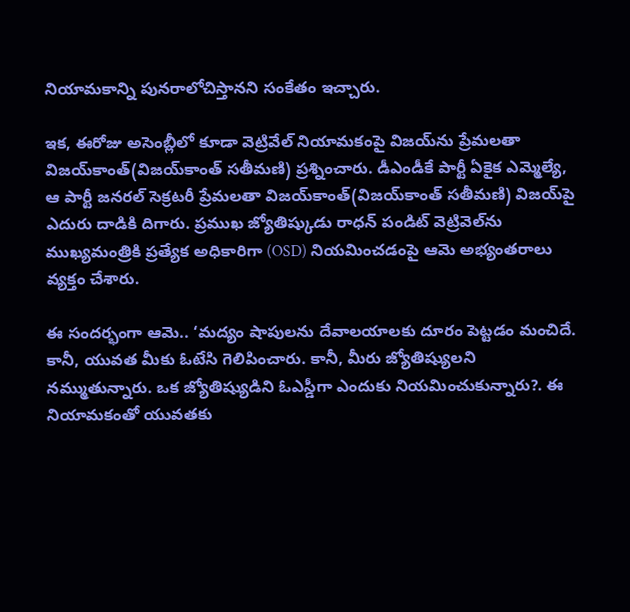నియామకాన్ని పునరాలోచిస్తానని సంకేతం ఇచ్చారు.

ఇక, ఈరోజు అసెంబ్లీలో కూడా వెట్రివేల్‌ నియామకంపై విజయ్‌ను ప్రేమలతా విజయ్‌కాంత్‌(విజయ్‌కాంత్‌ సతీమణి) ప్రశ్నించారు. డీఎండీకే పార్టీ ఏకైక ఎమ్మెల్యే, ఆ పార్టీ జనరల్‌ సెక్రటరీ ప్రేమలతా విజయ్‌కాంత్‌(విజయ్‌కాంత్‌ సతీమణి) విజయ్‌పై ఎదురు దాడికి దిగారు. ప్రముఖ జ్యోతిష్కుడు రాధన్ పండిట్ వెట్రివెల్‌ను ముఖ్యమంత్రికి ప్రత్యేక అధికారిగా (OSD) నియమించడంపై ఆమె అభ్యంతరాలు వ్యక్తం చేశారు.

ఈ సందర్భంగా ఆమె.. ‘మద్యం షాపులను దేవాలయాలకు దూరం పెట్టడం మంచిదే. కానీ, యువత మీకు ఓటేసి గెలిపించారు. కానీ, మీరు జ్యోతిష్యులని నమ్ముతున్నారు. ఒక జ్యోతిష్యుడిని ఓఎస్డీగా ఎందుకు నియమించుకున్నారు?. ఈ నియామకంతో యువతకు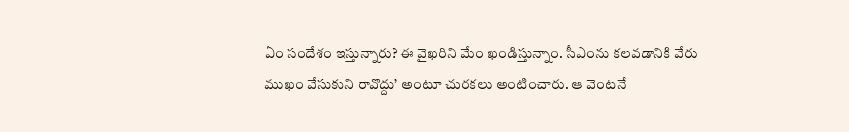ఏం సందేశం ఇస్తున్నారు? ఈ వైఖరిని మేం ఖండిస్తున్నాం. సీఎంను కలవడానికి వేరు ముఖం వేసుకుని రావొద్దు’ అంటూ చురకలు అంటించారు. ఆ వెంటనే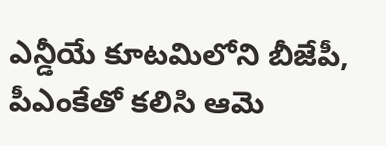ఎన్డీయే కూటమిలోని బీజేపీ, పీఎంకేతో కలిసి ఆమె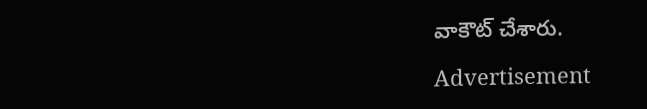వాకౌట్‌ చేశారు.

Advertisement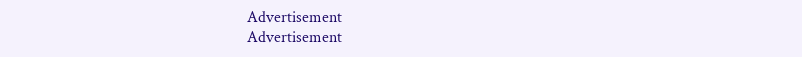Advertisement
Advertisement